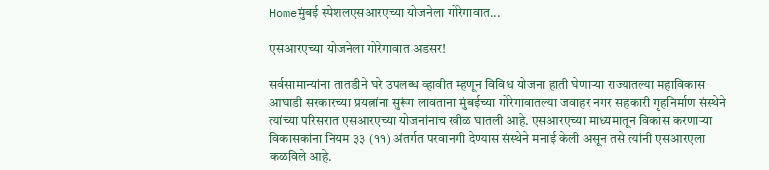Homeमुंबई स्पेशलएसआरएच्या योजनेला गोरेगावात...

एसआरएच्या योजनेला गोरेगावात अडसर!

सर्वसामान्यांना तातडीने घरे उपलब्ध व्हावीत म्हणून विविध योजना हाती घेणाऱ्या राज्यातल्या महाविकास आघाडी सरकारच्या प्रयत्नांना सुरूंग लावताना मुंबईच्या गोरेगावातल्या जवाहर नगर सहकारी गृहनिर्माण संस्थेने त्यांच्या परिसरात एसआरएच्या योजनांनाच खीळ घातली आहे. एसआरएच्या माध्यमातून विकास करणाऱ्या विकासकांना नियम ३३ (११) अंतर्गत परवानगी देण्यास संस्थेने मनाई केली असून तसे त्यांनी एसआरएला कळविले आहे.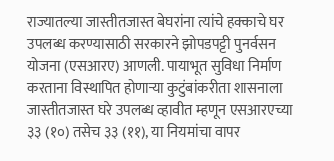राज्यातल्या जास्तीतजास्त बेघरांना त्यांचे हक्काचे घर उपलब्ध करण्यासाठी सरकारने झोपडपट्टी पुनर्वसन योजना (एसआरए) आणली. पायाभूत सुविधा निर्माण करताना विस्थापित होणाऱ्या कुटुंबांकरीता शासनाला जास्तीतजास्त घरे उपलब्ध व्हावीत म्हणून एसआरएच्या ३३ (१०) तसेच ३३ (११), या नियमांचा वापर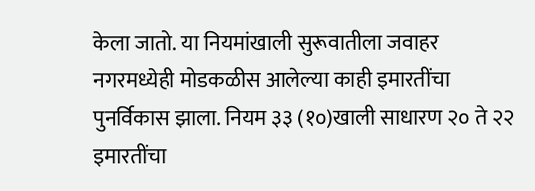केला जातो. या नियमांखाली सुरूवातीला जवाहर नगरमध्येही मोडकळीस आलेल्या काही इमारतींचा पुनर्विकास झाला. नियम ३३ (१०)खाली साधारण २० ते २२ इमारतींचा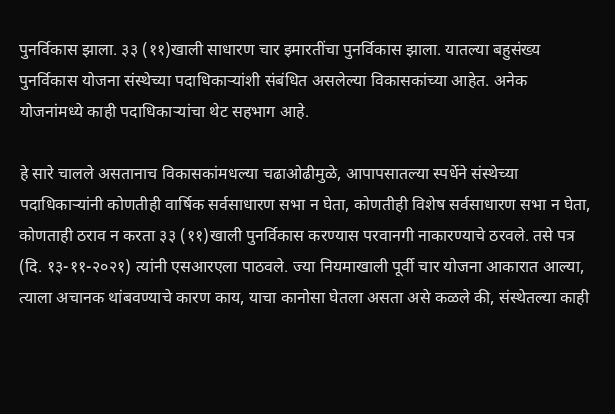पुनर्विकास झाला. ३३ (११)खाली साधारण चार इमारतींचा पुनर्विकास झाला. यातल्या बहुसंख्य पुनर्विकास योजना संस्थेच्या पदाधिकाऱ्यांशी संबंधित असलेल्या विकासकांच्या आहेत. अनेक योजनांमध्ये काही पदाधिकाऱ्यांचा थेट सहभाग आहे.

हे सारे चालले असतानाच विकासकांमधल्या चढाओढीमुळे, आपापसातल्या स्पर्धेने संस्थेच्या पदाधिकाऱ्यांनी कोणतीही वार्षिक सर्वसाधारण सभा न घेता, कोणतीही विशेष सर्वसाधारण सभा न घेता, कोणताही ठराव न करता ३३ (११)खाली पुनर्विकास करण्यास परवानगी नाकारण्याचे ठरवले. तसे पत्र (दि. १३-११-२०२१) त्यांनी एसआरएला पाठवले. ज्या नियमाखाली पूर्वी चार योजना आकारात आल्या, त्याला अचानक थांबवण्याचे कारण काय, याचा कानोसा घेतला असता असे कळले की, संस्थेतल्या काही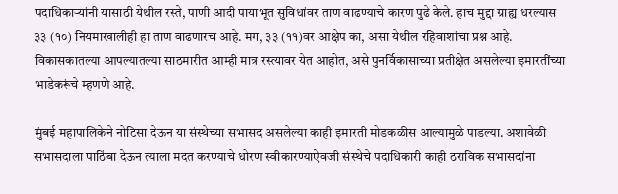पदाधिकाऱ्यांनी यासाठी येथील रस्ते, पाणी आदी पायाभूत सुविधांवर ताण वाढण्याचे कारण पुढे केले. हाच मुद्दा ग्राह्य धरल्यास ३३ (१०) नियमाखालीही हा ताण वाढणारच आहे. मग, ३३ (११)वर आक्षेप का, असा येथील रहिवाशांचा प्रश्न आहे. विकासकातल्या आपल्यातल्या साठमारीत आम्ही मात्र रस्त्यावर येत आहोत, असे पुनर्विकासाच्या प्रतीक्षेत असलेल्या इमारतींच्या भाडेकरूंचे म्हणणे आहे.

मुंबई महापालिकेने नोटिसा देऊन या संस्थेच्या सभासद असलेल्या काही इमारती मोडकळीस आल्यामुळे पाडल्या. अशावेळी सभासदाला पाठिंबा देऊन त्याला मदत करण्याचे धोरण स्वीकारण्याऐवजी संस्थेचे पदाधिकारी काही ठराविक सभासदांना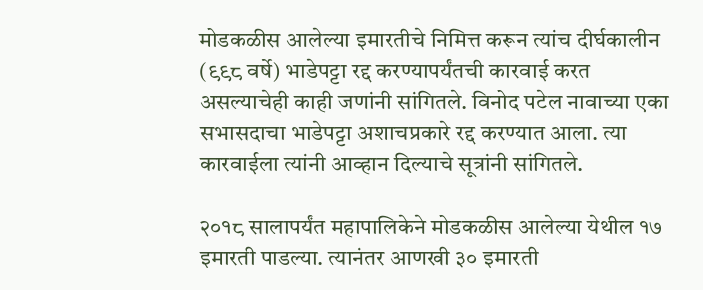मोडकळीस आलेल्या इमारतीचे निमित्त करून त्यांच दीर्घकालीन (९९८ वर्षे) भाडेपट्टा रद्द करण्यापर्यंतची कारवाई करत असल्याचेही काही जणांनी सांगितले. विनोद पटेल नावाच्या एका सभासदाचा भाडेपट्टा अशाचप्रकारे रद्द करण्यात आला. त्या कारवाईला त्यांनी आव्हान दिल्याचे सूत्रांनी सांगितले.

२०१८ सालापर्यंत महापालिकेने मोडकळीस आलेल्या येथील १७ इमारती पाडल्या. त्यानंतर आणखी ३० इमारती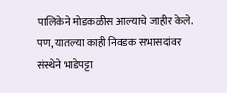पालिकेने मोडकळीस आल्याचे जाहीर केले. पण, यातल्या काही निवडक सभासदांवर संस्थेने भाडेपट्टा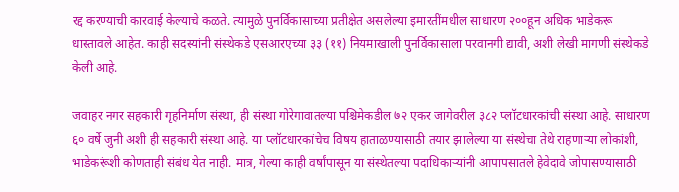रद्द करण्याची कारवाई केल्याचे कळते. त्यामुळे पुनर्विकासाच्या प्रतीक्षेत असलेल्या इमारतींमधील साधारण २००हून अधिक भाडेकरू धास्तावले आहेत. काही सदस्यांनी संस्थेकडे एसआरएच्या ३३ (११) नियमाखाली पुनर्विकासाला परवानगी द्यावी, अशी लेखी मागणी संस्थेकडे केली आहे.

जवाहर नगर सहकारी गृहनिर्माण संस्था, ही संस्था गोरेगावातल्या पश्चिमेकडील ७२ एकर जागेवरील ३८२ प्लॉटधारकांची संस्था आहे. साधारण ६० वर्षे जुनी अशी ही सहकारी संस्था आहे. या प्लॉटधारकांचेच विषय हाताळण्यासाठी तयार झालेल्या या संस्थेचा तेथे राहणाऱ्या लोकांशी, भाडेकरूंशी कोणताही संबंध येत नाही. मात्र, गेल्या काही वर्षांपासून या संस्थेतल्या पदाधिकाऱ्यांनी आपापसातले हेवेदावे जोपासण्यासाठी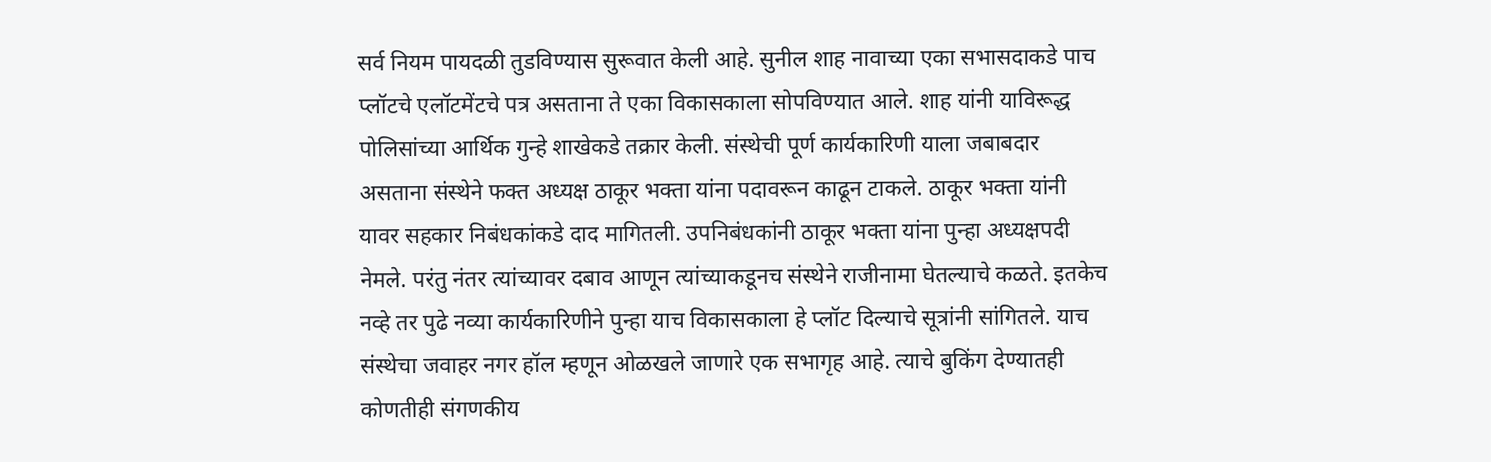सर्व नियम पायदळी तुडविण्यास सुरूवात केली आहे. सुनील शाह नावाच्या एका सभासदाकडे पाच प्लॉटचे एलॉटमेंटचे पत्र असताना ते एका विकासकाला सोपविण्यात आले. शाह यांनी याविरूद्ध पोलिसांच्या आर्थिक गुन्हे शाखेकडे तक्रार केली. संस्थेची पूर्ण कार्यकारिणी याला जबाबदार असताना संस्थेने फक्त अध्यक्ष ठाकूर भक्ता यांना पदावरून काढून टाकले. ठाकूर भक्ता यांनी यावर सहकार निबंधकांकडे दाद मागितली. उपनिबंधकांनी ठाकूर भक्ता यांना पुन्हा अध्यक्षपदी नेमले. परंतु नंतर त्यांच्यावर दबाव आणून त्यांच्याकडूनच संस्थेने राजीनामा घेतल्याचे कळते. इतकेच नव्हे तर पुढे नव्या कार्यकारिणीने पुन्हा याच विकासकाला हे प्लॉट दिल्याचे सूत्रांनी सांगितले. याच संस्थेचा जवाहर नगर हॉल म्हणून ओळखले जाणारे एक सभागृह आहे. त्याचे बुकिंग देण्यातही कोणतीही संगणकीय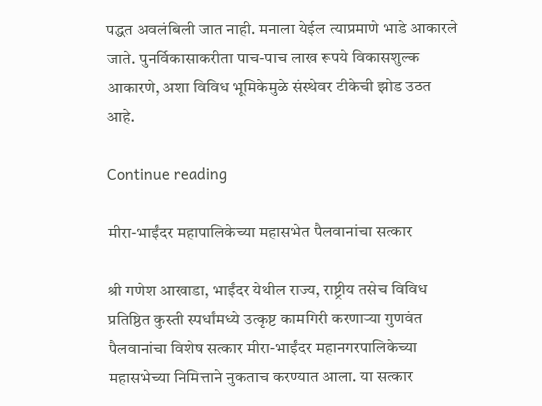पद्धत अवलंबिली जात नाही. मनाला येईल त्याप्रमाणे भाडे आकारले जाते. पुनर्विकासाकरीता पाच-पाच लाख रूपये विकासशुल्क आकारणे, अशा विविध भूमिकेमुळे संस्थेवर टीकेची झोड उठत आहे.

Continue reading

मीरा-भाईंदर महापालिकेच्या महासभेत पैलवानांचा सत्कार

श्री गणेश आखाडा, भाईंदर येथील राज्य, राष्ट्रीय तसेच विविध प्रतिष्ठित कुस्ती स्पर्धांमध्ये उत्कृष्ट कामगिरी करणाऱ्या गुणवंत पैलवानांचा विशेष सत्कार मीरा-भाईंदर महानगरपालिकेच्या महासभेच्या निमित्ताने नुकताच करण्यात आला. या सत्कार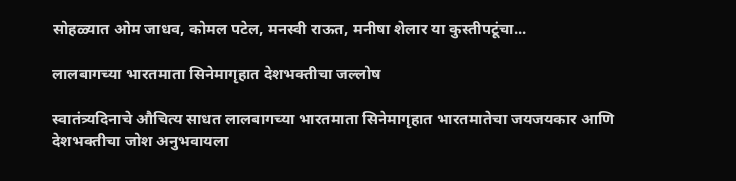सोहळ्यात ओम जाधव, कोमल पटेल, मनस्वी राऊत, मनीषा शेलार या कुस्तीपटूंचा...

लालबागच्या भारतमाता सिनेमागृहात देशभक्तीचा जल्लोष

स्वातंत्र्यदिनाचे औचित्य साधत लालबागच्या भारतमाता सिनेमागृहात भारतमातेचा जयजयकार आणि देशभक्तीचा जोश अनुभवायला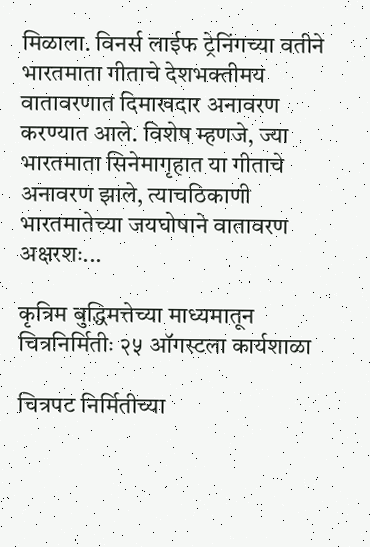मिळाला. विनर्स लाईफ ट्रेनिंगच्या वतीने भारतमाता गीताचे देशभक्तीमय वातावरणात दिमाखदार अनावरण करण्यात आले. विशेष म्हणजे, ज्या भारतमाता सिनेमागृहात या गीताचे अनावरण झाले, त्याचठिकाणी भारतमातेच्या जयघोषाने वातावरण अक्षरशः...

कृत्रिम बुद्धिमत्तेच्या माध्यमातून चित्रनिर्मितीः २५ ऑगस्टला कार्यशाळा

चित्रपट निर्मितीच्या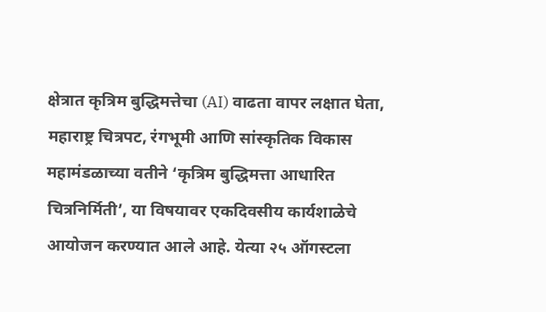क्षेत्रात कृत्रिम बुद्धिमत्तेचा (AI) वाढता वापर लक्षात घेता, महाराष्ट्र चित्रपट, रंगभूमी आणि सांस्कृतिक विकास महामंडळाच्या वतीने ‘कृत्रिम बुद्धिमत्ता आधारित चित्रनिर्मिती’, या विषयावर एकदिवसीय कार्यशाळेचे आयोजन करण्यात आले आहे. येत्या २५ ऑगस्टला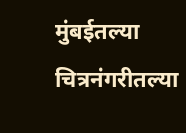मुंबईतल्या चित्रनंगरीतल्या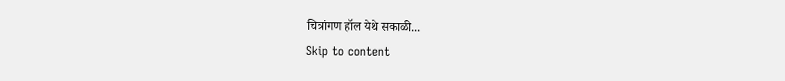चित्रांगण हॉल येथे सकाळी...
Skip to content